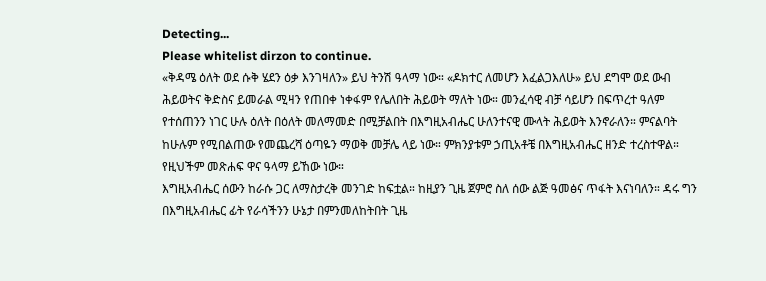Detecting...
Please whitelist dirzon to continue.
«ቅዳሜ ዕለት ወደ ሱቅ ሄደን ዕቃ እንገዛለን» ይህ ትንሽ ዓላማ ነው። «ዶክተር ለመሆን እፈልጋእለሁ» ይህ ደግሞ ወደ ውብ ሕይወትና ቅድስና ይመራል ሚዛን የጠበቀ ነቀፋም የሌለበት ሕይወት ማለት ነው። መንፈሳዊ ብቻ ሳይሆን በፍጥረተ ዓለም የተሰጠንን ነገር ሁሉ ዕለት በዕለት መለማመድ በሚቻልበት በእግዚአብሔር ሁለንተናዊ ሙላት ሕይወት እንኖራለን። ምናልባት ከሁሉም የሚበልጠው የመጨረሻ ዕጣዬን ማወቅ መቻሌ ላይ ነው። ምክንያቱም ኃጢአቶቼ በእግዚአብሔር ዘንድ ተረስተዋል። የዚህችም መጽሐፍ ዋና ዓላማ ይኸው ነው።
እግዚአብሔር ሰውን ከራሱ ጋር ለማስታረቅ መንገድ ከፍቷል። ከዚያን ጊዜ ጀምሮ ስለ ሰው ልጅ ዓመፅና ጥፋት እናነባለን። ዳሩ ግን በእግዚአብሔር ፊት የራሳችንን ሁኔታ በምንመለከትበት ጊዜ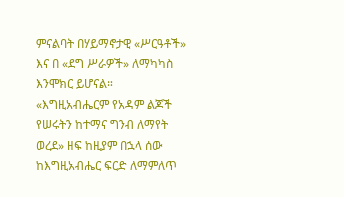ምናልባት በሃይማኖታዊ «ሥርዓቶች» እና በ «ደግ ሥራዎች» ለማካካስ እንሞክር ይሆናል። «እግዚአብሔርም የአዳም ልጆች የሠሩትን ከተማና ግንብ ለማየት ወረደ» ዘፍ ከዚያም በኋላ ሰው ከእግዚአብሔር ፍርድ ለማምለጥ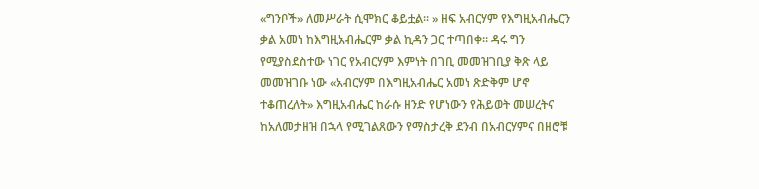«ግንቦች» ለመሥራት ሲሞክር ቆይቷል። » ዘፍ አብርሃም የእግዚአብሔርን ቃል አመነ ከእግዚአብሔርም ቃል ኪዳን ጋር ተጣበቀ። ዳሩ ግን የሚያስደስተው ነገር የአብርሃም እምነት በገቢ መመዝገቢያ ቅጽ ላይ መመዝገቡ ነው «አብርሃም በእግዚአብሔር አመነ ጽድቅም ሆኖ ተቆጠረለት» እግዚአብሔር ከራሱ ዘንድ የሆነውን የሕይወት መሠረትና ከአለመታዘዝ በኋላ የሚገልጸውን የማስታረቅ ደንብ በአብርሃምና በዘሮቹ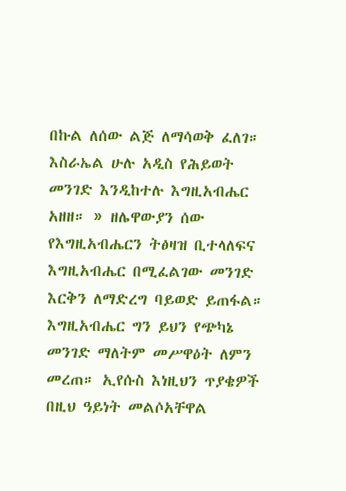በኩል ለሰው ልጅ ለማሳወቅ ፈለገ። እስራኤል ሁሉ አዲስ የሕይወት መንገድ እንዲከተሉ እግዚአብሔር አዘዘ። » ዘሌዋውያን ሰው የእግዚአብሔርን ትፅዛዝ ቢተላለፍና እግዚአብሔር በሚፈልገው መንገድ እርቅን ለማድረግ ባይወድ ይጠፋል። እግዚአብሔር ግን ይህን የጭካኔ መንገድ ማለትም መሥዋዕት ለምን መረጠ። ኢየሱስ እነዚህን ጥያቄዎች በዚህ ዓይነት መልሶአቸዋል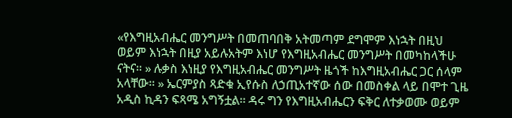«የእግዚአብሔር መንግሥት በመጠባበቅ አትመጣም ደግሞም እነኋት በዚህ ወይም እነኋት በዚያ አይሉአትም እነሆ የእግዚአብሔር መንግሥት በመካከላችሁ ናትና። » ሉቃስ እነዚያ የእግዚአብሔር መንግሥት ዜጎች ከእግዚአብሔር ጋር ሰላም አላቸው። » ኤርምያስ ጻድቁ ኢየሱስ ለኃጢአተኛው ሰው በመስቀል ላይ በሞተ ጊዜ አዲስ ኪዳን ፍጻሜ አግኝቷል። ዳሩ ግን የእግዚአብሔርን ፍቅር ለተቃወሙ ወይም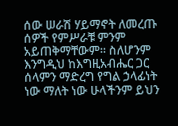ሰው ሠራሽ ሃይማኖት ለመረጡ ሰዎች የምሥራቹ ምንም አይጠቅማቸውም። ስለሆንም እንግዲህ ከእግዚአብሔር ጋር ሰላምን ማድረግ የግል ኃላፊነት ነው ማለት ነው ሁላችንም ይህን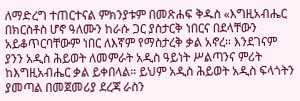ለማድረግ ተጠርተናል ምክንያቱም በመጽሐፍ ቅዱስ «እግዚአብሔር በክርስቶስ ሆኖ ዓለሙን ከራሱ ጋር ያስታርቅ ነበርና በደላቸውን አይቆጥርባቸውም ነበር ለእኛም የማስታረቅ ቃል አኖረ። እንደገናም ያንን አዲስ ሕይወት ለመምራት አዲስ ዓይነት ሥልጣንና ምሪት ከእግዚአብሔር ቃል ይቀበላል። ይህም አዲስ ሕይወት አዲስ ፍላጎትን ያመጣል በመጀመሪያ ደረጃ ራስን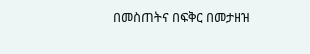በመስጠትና በፍቅር በመታዘዝ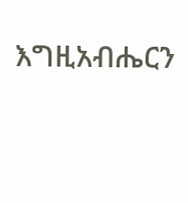እግዚአብሔርን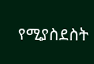የሚያስደስት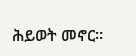ሕይወት መኖር።